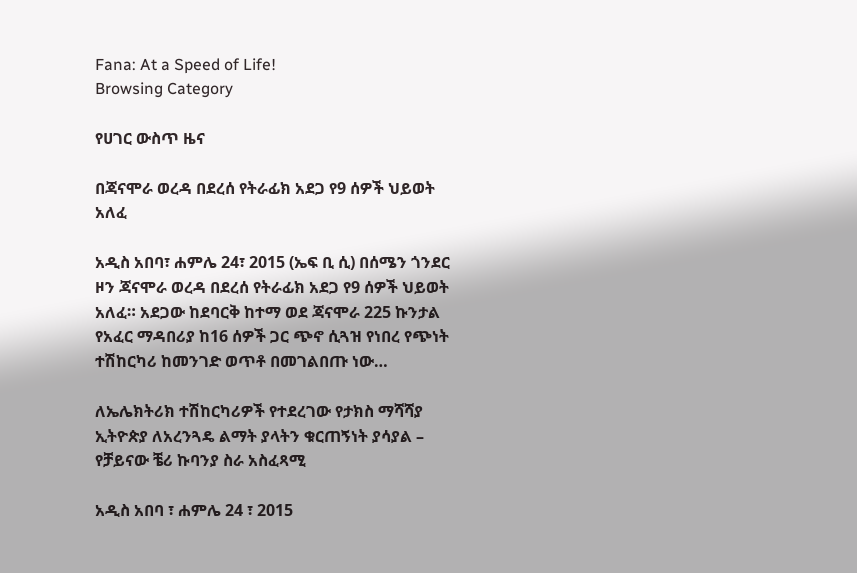Fana: At a Speed of Life!
Browsing Category

የሀገር ውስጥ ዜና

በጃናሞራ ወረዳ በደረሰ የትራፊክ አደጋ የ9 ሰዎች ህይወት አለፈ

አዲስ አበባ፣ ሐምሌ 24፣ 2015 (ኤፍ ቢ ሲ) በሰሜን ጎንደር ዞን ጃናሞራ ወረዳ በደረሰ የትራፊክ አደጋ የ9 ሰዎች ህይወት አለፈ። አደጋው ከደባርቅ ከተማ ወደ ጃናሞራ 225 ኩንታል የአፈር ማዳበሪያ ከ16 ሰዎች ጋር ጭኖ ሲጓዝ የነበረ የጭነት ተሽከርካሪ ከመንገድ ወጥቶ በመገልበጡ ነው…

ለኤሌክትሪክ ተሽከርካሪዎች የተደረገው የታክስ ማሻሻያ ኢትዮጵያ ለአረንጓዴ ልማት ያላትን ቁርጠኝነት ያሳያል – የቻይናው ቼሪ ኩባንያ ስራ አስፈጻሚ

አዲስ አበባ ፣ ሐምሌ 24 ፣ 2015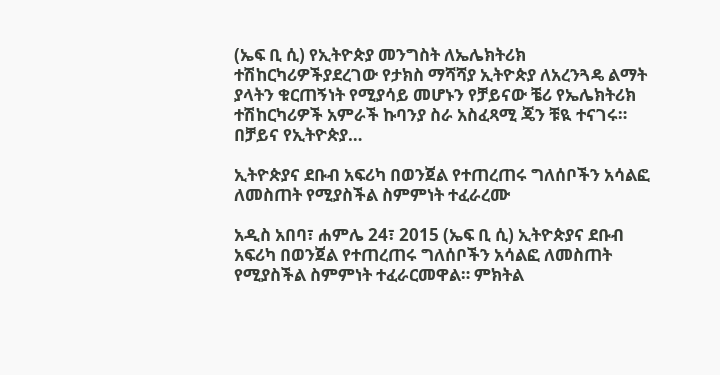(ኤፍ ቢ ሲ) የኢትዮጵያ መንግስት ለኤሌክትሪክ ተሽከርካሪዎችያደረገው የታክስ ማሻሻያ ኢትዮጵያ ለአረንጓዴ ልማት ያላትን ቁርጠኝነት የሚያሳይ መሆኑን የቻይናው ቼሪ የኤሌክትሪክ ተሽከርካሪዎች አምራች ኩባንያ ስራ አስፈጻሚ ጄን ቹዪ ተናገሩ። በቻይና የኢትዮጵያ…

ኢትዮጵያና ደቡብ አፍሪካ በወንጀል የተጠረጠሩ ግለሰቦችን አሳልፎ ለመስጠት የሚያስችል ስምምነት ተፈራረሙ

አዲስ አበባ፣ ሐምሌ 24፣ 2015 (ኤፍ ቢ ሲ) ኢትዮጵያና ደቡብ አፍሪካ በወንጀል የተጠረጠሩ ግለሰቦችን አሳልፎ ለመስጠት የሚያስችል ስምምነት ተፈራርመዋል። ምክትል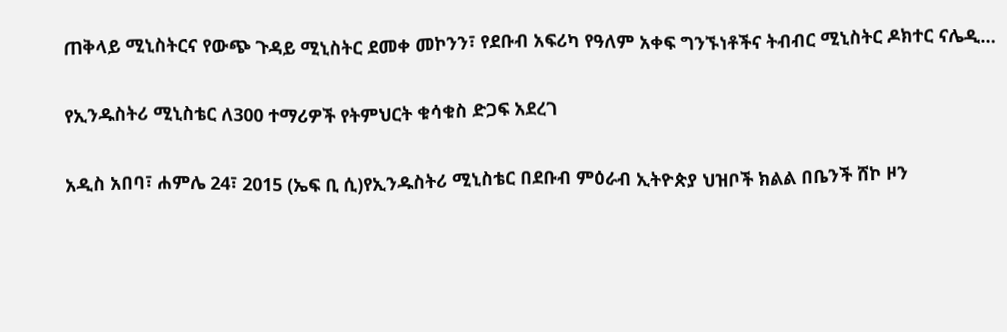ጠቅላይ ሚኒስትርና የውጭ ጉዳይ ሚኒስትር ደመቀ መኮንን፣ የደቡብ አፍሪካ የዓለም አቀፍ ግንኙነቶችና ትብብር ሚኒስትር ዶክተር ናሌዲ…

የኢንዱስትሪ ሚኒስቴር ለ300 ተማሪዎች የትምህርት ቁሳቁስ ድጋፍ አደረገ

አዲስ አበባ፣ ሐምሌ 24፣ 2015 (ኤፍ ቢ ሲ)የኢንዱስትሪ ሚኒስቴር በደቡብ ምዕራብ ኢትዮጵያ ህዝቦች ክልል በቤንች ሸኮ ዞን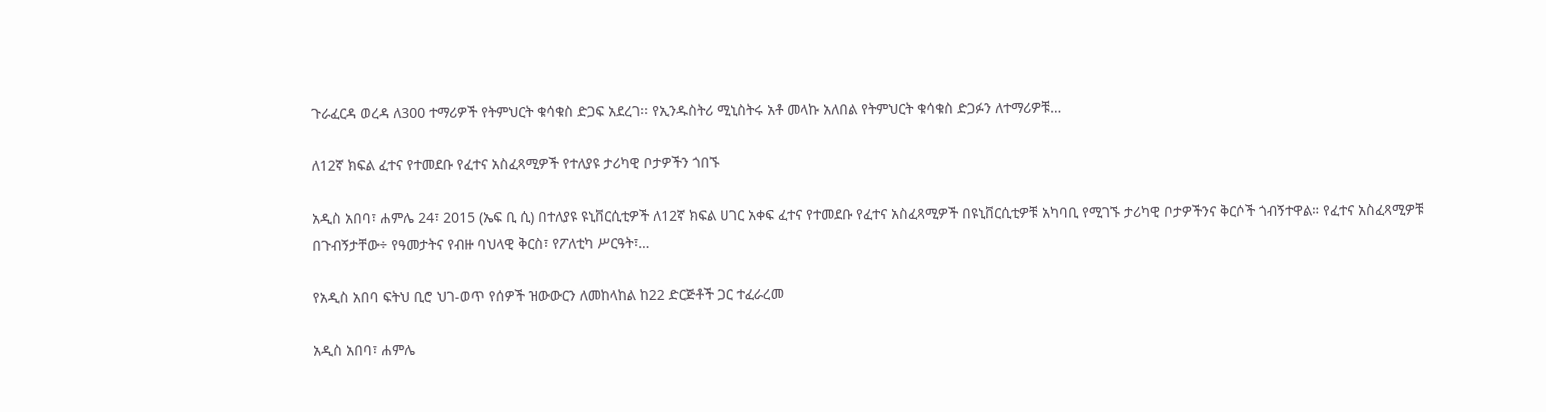ጉራፈርዳ ወረዳ ለ300 ተማሪዎች የትምህርት ቁሳቁስ ድጋፍ አደረገ፡፡ የኢንዱስትሪ ሚኒስትሩ አቶ መላኩ አለበል የትምህርት ቁሳቁስ ድጋፉን ለተማሪዎቹ…

ለ12ኛ ክፍል ፈተና የተመደቡ የፈተና አስፈጻሚዎች የተለያዩ ታሪካዊ ቦታዎችን ጎበኙ

አዲስ አበባ፣ ሐምሌ 24፣ 2015 (ኤፍ ቢ ሲ) በተለያዩ ዩኒቨርሲቲዎች ለ12ኛ ክፍል ሀገር አቀፍ ፈተና የተመደቡ የፈተና አስፈጻሚዎች በዩኒቨርሲቲዎቹ አካባቢ የሚገኙ ታሪካዊ ቦታዎችንና ቅርሶች ጎብኝተዋል። የፈተና አስፈጻሚዎቹ በጉብኝታቸው÷ የዓመታትና የብዙ ባህላዊ ቅርስ፣ የፖለቲካ ሥርዓት፣…

የአዲስ አበባ ፍትህ ቢሮ ህገ-ወጥ የሰዎች ዝውውርን ለመከላከል ከ22 ድርጅቶች ጋር ተፈራረመ

አዲስ አበባ፣ ሐምሌ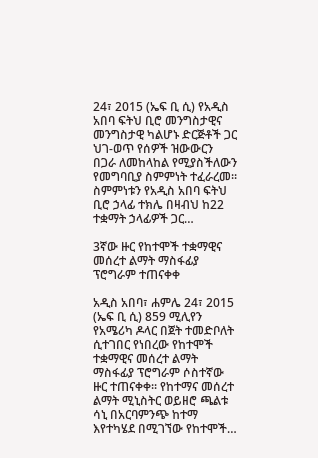24፣ 2015 (ኤፍ ቢ ሲ) የአዲስ አበባ ፍትህ ቢሮ መንግስታዊና መንግስታዊ ካልሆኑ ድርጅቶች ጋር ህገ-ወጥ የሰዎች ዝውውርን በጋራ ለመከላከል የሚያስችለውን የመግባቢያ ስምምነት ተፈራረመ። ስምምነቱን የአዲስ አበባ ፍትህ ቢሮ ኃላፊ ተክሌ በዛብህ ከ22 ተቋማት ኃላፊዎች ጋር…

3ኛው ዙር የከተሞች ተቋማዊና መሰረተ ልማት ማስፋፊያ ፕሮግራም ተጠናቀቀ

አዲስ አበባ፣ ሐምሌ 24፣ 2015 (ኤፍ ቢ ሲ) 859 ሚሊየን የአሜሪካ ዶላር በጀት ተመድቦለት ሲተገበር የነበረው የከተሞች ተቋማዊና መሰረተ ልማት ማስፋፊያ ፕሮግራም ሶስተኛው ዙር ተጠናቀቀ፡፡ የከተማና መሰረተ ልማት ሚኒስትር ወይዘሮ ጫልቱ ሳኒ በአርባምንጭ ከተማ እየተካሄደ በሚገኘው የከተሞች…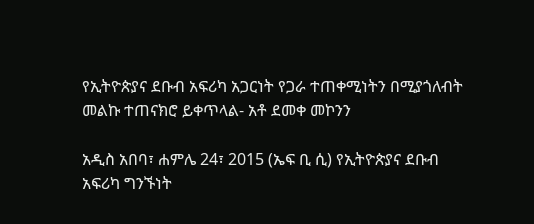የኢትዮጵያና ደቡብ አፍሪካ አጋርነት የጋራ ተጠቀሚነትን በሚያጎለብት መልኩ ተጠናክሮ ይቀጥላል- አቶ ደመቀ መኮንን

አዲስ አበባ፣ ሐምሌ 24፣ 2015 (ኤፍ ቢ ሲ) የኢትዮጵያና ደቡብ አፍሪካ ግንኙነት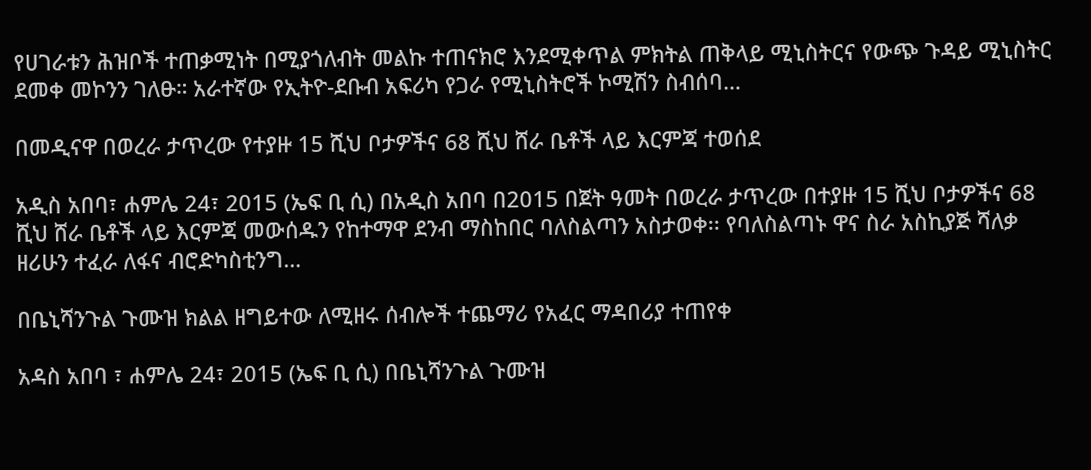የሀገራቱን ሕዝቦች ተጠቃሚነት በሚያጎለብት መልኩ ተጠናክሮ እንደሚቀጥል ምክትል ጠቅላይ ሚኒስትርና የውጭ ጉዳይ ሚኒስትር ደመቀ መኮንን ገለፁ። አራተኛው የኢትዮ-ደቡብ አፍሪካ የጋራ የሚኒስትሮች ኮሚሽን ስብሰባ…

በመዲናዋ በወረራ ታጥረው የተያዙ 15 ሺህ ቦታዎችና 68 ሺህ ሸራ ቤቶች ላይ እርምጃ ተወሰደ

አዲስ አበባ፣ ሐምሌ 24፣ 2015 (ኤፍ ቢ ሲ) በአዲስ አበባ በ2015 በጀት ዓመት በወረራ ታጥረው በተያዙ 15 ሺህ ቦታዎችና 68 ሺህ ሸራ ቤቶች ላይ እርምጃ መውሰዱን የከተማዋ ደንብ ማስከበር ባለስልጣን አስታወቀ፡፡ የባለስልጣኑ ዋና ስራ አስኪያጅ ሻለቃ ዘሪሁን ተፈራ ለፋና ብሮድካስቲንግ…

በቤኒሻንጉል ጉሙዝ ክልል ዘግይተው ለሚዘሩ ሰብሎች ተጨማሪ የአፈር ማዳበሪያ ተጠየቀ

አዳስ አበባ ፣ ሐምሌ 24፣ 2015 (ኤፍ ቢ ሲ) በቤኒሻንጉል ጉሙዝ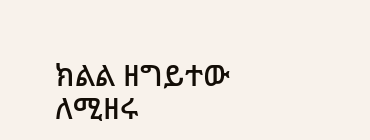ክልል ዘግይተው ለሚዘሩ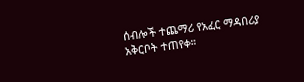ሰብሎች ተጨማሪ የአፈር ማዳበሪያ አቅርቦት ተጠየቀ።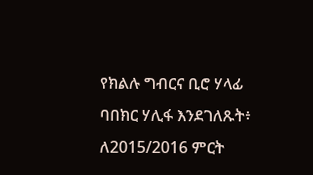የክልሉ ግብርና ቢሮ ሃላፊ ባበክር ሃሊፋ እንደገለጹት፥ ለ2015/2016 ምርት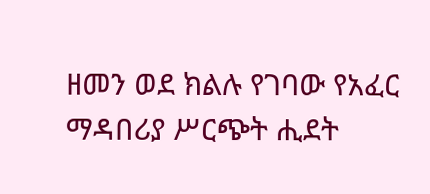ዘመን ወደ ክልሉ የገባው የአፈር ማዳበሪያ ሥርጭት ሒደት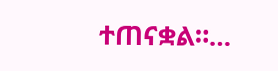ተጠናቋል።…